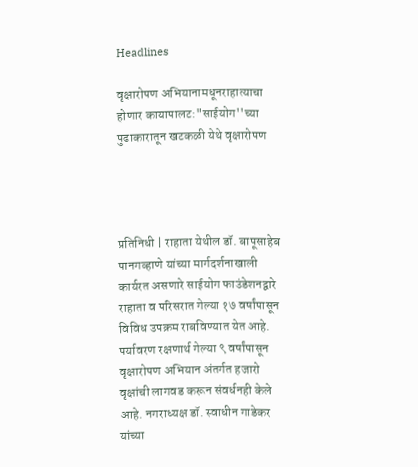Headlines

वृक्षारोपण अभियानामधूनराहात्याचा होणार कायापालट:"साईयोग''च्या पुढाकारातून खटकळी येथे वृक्षारोपण




प्रतिनिधी | राहाता येथील डॉ. बापूसाहेब पानगव्हाणे यांच्या मार्गदर्शनाखाली कार्यरत असणारे साईयोग फाउंडेशनद्वारे राहाता व परिसरात गेल्या १७ वर्षांपासून विविध उपक्रम राबविण्यात येत आहे. पर्यावरण रक्षणार्थ गेल्या ९ वर्षांपासून वृक्षारोपण अभियान अंतर्गत हजारो वृक्षांची लागवड करून संवर्धनही केले आहे. नगराध्यक्ष डॉ. स्वाधीन गाडेकर यांच्या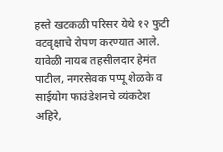हस्ते खटकळी परिसर येथे १२ फुटी वटवृक्षाचे रोपण करण्यात आले. यावेळी नायब तहसीलदार हेमंत पाटील, नगरसेवक पप्पू शेळके व साईयोग फाउंडेशनचे व्यंकटेश अहिरे,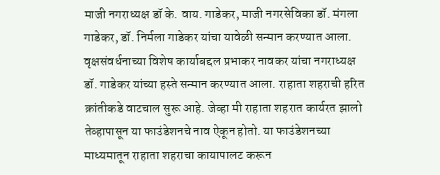माजी नगराध्यक्ष डॉ के. वाय. गाडेकर, माजी नगरसेविका डॉ. मंगला गाडेकर, डॉ. निर्मला गाडेकर यांचा यावेळी सन्मान करण्यात आला. वृक्षसंवर्धनाच्या विशेष कार्याबद्दल प्रभाकर नावकर यांचा नगराध्यक्ष डॉ. गाडेकर यांच्या हस्ते सन्मान करण्यात आला. राहाता शहराची हरित क्रांतीकडे वाटचाल सुरू आहे. जेव्हा मी राहाता शहरात कार्यरत झालो तेव्हापासून या फाउंडेशनचे नाव ऐकून होतो. या फाउंडेशनच्या माध्यमातून राहाता शहराचा कायापालट करून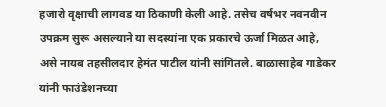हजारो वृक्षाची लागवड या ठिकाणी केली आहे. तसेच वर्षभर नवनवीन उपक्रम सुरू असल्याने या सदस्यांना एक प्रकारचे ऊर्जा मिळत आहे, असे नायब तहसीलदार हेमंत पाटील यांनी सांगितले. बाळासाहेब गाडेकर यांनी फाउंडेशनच्या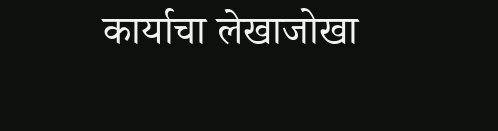कार्याचा लेखाजोखा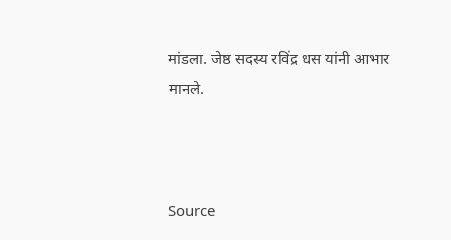मांडला. जेष्ठ सदस्य रविंद्र धस यांनी आभार मानले.



Source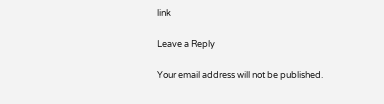link

Leave a Reply

Your email address will not be published.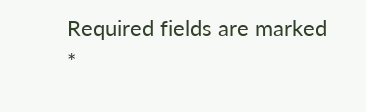Required fields are marked *